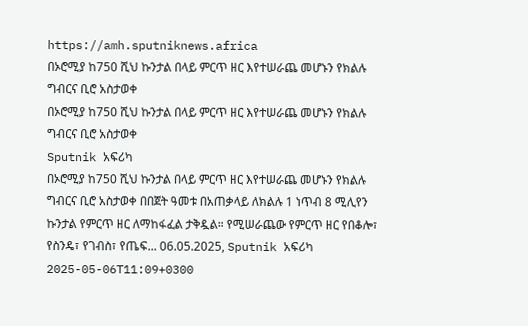https://amh.sputniknews.africa
በኦሮሚያ ከ750 ሺህ ኩንታል በላይ ምርጥ ዘር እየተሠራጨ መሆኑን የክልሉ ግብርና ቢሮ አስታወቀ
በኦሮሚያ ከ750 ሺህ ኩንታል በላይ ምርጥ ዘር እየተሠራጨ መሆኑን የክልሉ ግብርና ቢሮ አስታወቀ
Sputnik አፍሪካ
በኦሮሚያ ከ750 ሺህ ኩንታል በላይ ምርጥ ዘር እየተሠራጨ መሆኑን የክልሉ ግብርና ቢሮ አስታወቀ በበጀት ዓመቱ በአጠቃላይ ለክልሉ 1 ነጥብ 8 ሚሊየን ኩንታል የምርጥ ዘር ለማከፋፈል ታቅዷል። የሚሠራጨው የምርጥ ዘር የበቆሎ፣ የስንዴ፣ የገብስ፣ የጤፍ... 06.05.2025, Sputnik አፍሪካ
2025-05-06T11:09+0300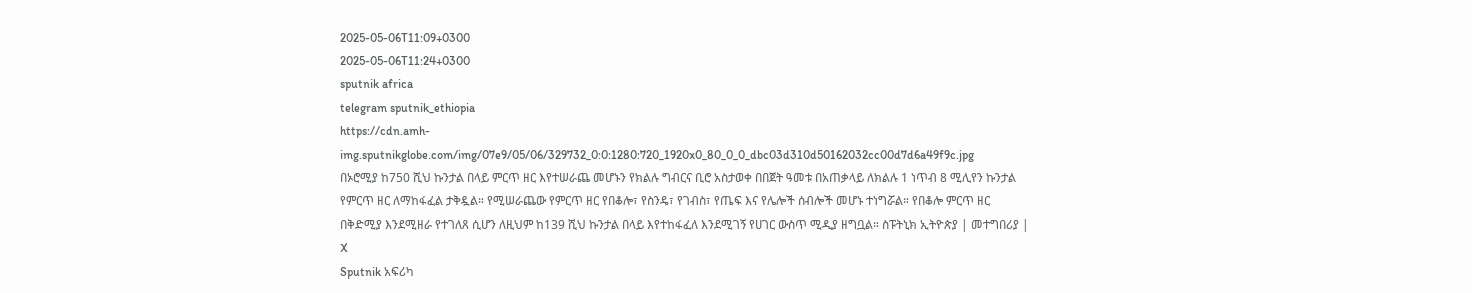2025-05-06T11:09+0300
2025-05-06T11:24+0300
sputnik africa
telegram sputnik_ethiopia
https://cdn.amh-img.sputnikglobe.com/img/07e9/05/06/329732_0:0:1280:720_1920x0_80_0_0_dbc03d310d50162032cc00d7d6a49f9c.jpg
በኦሮሚያ ከ750 ሺህ ኩንታል በላይ ምርጥ ዘር እየተሠራጨ መሆኑን የክልሉ ግብርና ቢሮ አስታወቀ በበጀት ዓመቱ በአጠቃላይ ለክልሉ 1 ነጥብ 8 ሚሊየን ኩንታል የምርጥ ዘር ለማከፋፈል ታቅዷል። የሚሠራጨው የምርጥ ዘር የበቆሎ፣ የስንዴ፣ የገብስ፣ የጤፍ እና የሌሎች ሰብሎች መሆኑ ተነግሯል። የበቆሎ ምርጥ ዘር በቅድሚያ እንደሚዘራ የተገለጸ ሲሆን ለዚህም ከ139 ሺህ ኩንታል በላይ እየተከፋፈለ እንደሚገኝ የሀገር ውስጥ ሚዲያ ዘግቧል። ስፑትኒክ ኢትዮጵያ | መተግበሪያ | X
Sputnik አፍሪካ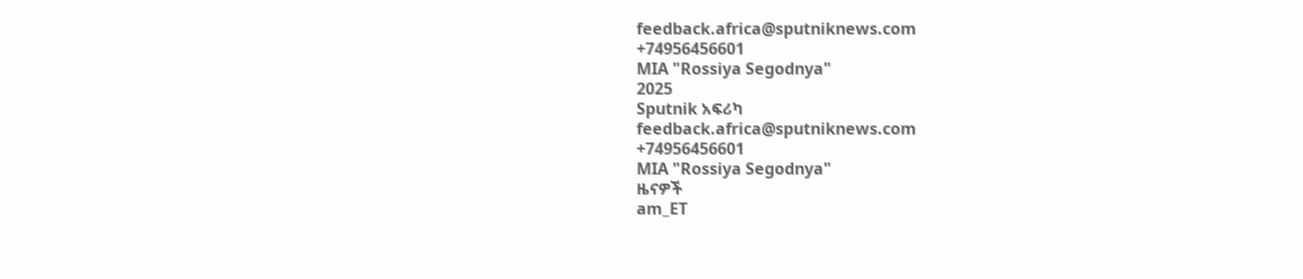feedback.africa@sputniknews.com
+74956456601
MIA "Rossiya Segodnya"
2025
Sputnik አፍሪካ
feedback.africa@sputniknews.com
+74956456601
MIA "Rossiya Segodnya"
ዜናዎች
am_ET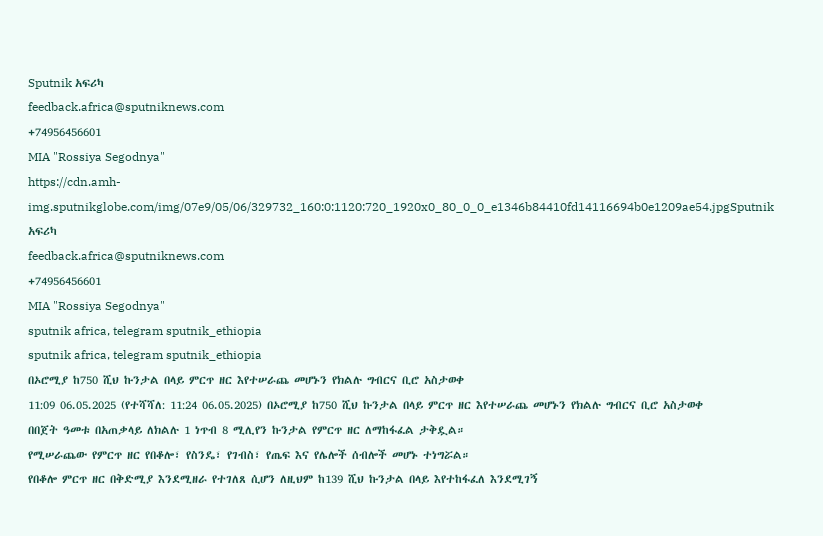Sputnik አፍሪካ
feedback.africa@sputniknews.com
+74956456601
MIA "Rossiya Segodnya"
https://cdn.amh-img.sputnikglobe.com/img/07e9/05/06/329732_160:0:1120:720_1920x0_80_0_0_e1346b84410fd14116694b0e1209ae54.jpgSputnik አፍሪካ
feedback.africa@sputniknews.com
+74956456601
MIA "Rossiya Segodnya"
sputnik africa, telegram sputnik_ethiopia
sputnik africa, telegram sputnik_ethiopia
በኦሮሚያ ከ750 ሺህ ኩንታል በላይ ምርጥ ዘር እየተሠራጨ መሆኑን የክልሉ ግብርና ቢሮ አስታወቀ
11:09 06.05.2025 (የተሻሻለ: 11:24 06.05.2025) በኦሮሚያ ከ750 ሺህ ኩንታል በላይ ምርጥ ዘር እየተሠራጨ መሆኑን የክልሉ ግብርና ቢሮ አስታወቀ
በበጀት ዓመቱ በአጠቃላይ ለክልሉ 1 ነጥብ 8 ሚሊየን ኩንታል የምርጥ ዘር ለማከፋፈል ታቅዷል።
የሚሠራጨው የምርጥ ዘር የበቆሎ፣ የስንዴ፣ የገብስ፣ የጤፍ እና የሌሎች ሰብሎች መሆኑ ተነግሯል።
የበቆሎ ምርጥ ዘር በቅድሚያ እንደሚዘራ የተገለጸ ሲሆን ለዚህም ከ139 ሺህ ኩንታል በላይ እየተከፋፈለ እንደሚገኝ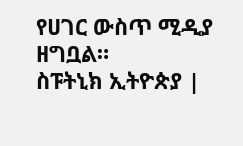የሀገር ውስጥ ሚዲያ ዘግቧል።
ስፑትኒክ ኢትዮጵያ |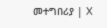መተግበሪያ | X